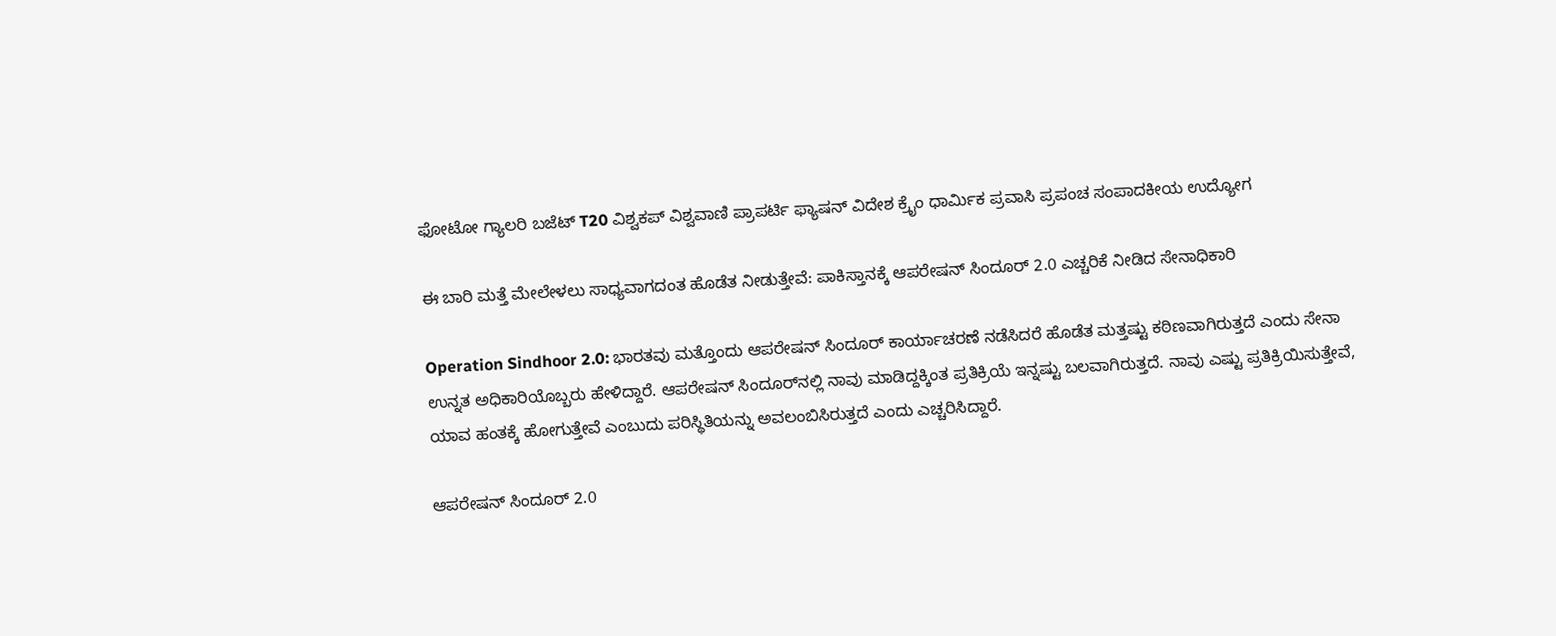ಫೋಟೋ ಗ್ಯಾಲರಿ ಬಜೆಟ್ T20 ವಿಶ್ವಕಪ್ ವಿಶ್ವವಾಣಿ ಪ್ರಾಪರ್ಟಿ ಫ್ಯಾಷನ್ ವಿದೇಶ ಕ್ರೈಂ ಧಾರ್ಮಿಕ ಪ್ರವಾಸಿ ಪ್ರಪಂಚ ಸಂಪಾದಕೀಯ ಉದ್ಯೋಗ

ಈ ಬಾರಿ ಮತ್ತೆ ಮೇಲೇಳಲು ಸಾಧ್ಯವಾಗದಂತ ಹೊಡೆತ ನೀಡುತ್ತೇವೆ: ಪಾಕಿಸ್ತಾನಕ್ಕೆ ಆಪರೇಷನ್ ಸಿಂದೂರ್ 2.0 ಎಚ್ಚರಿಕೆ ನೀಡಿದ ಸೇನಾಧಿಕಾರಿ

Operation Sindhoor 2.0: ಭಾರತವು ಮತ್ತೊಂದು ಆಪರೇಷನ್ ಸಿಂದೂರ್ ಕಾರ್ಯಾಚರಣೆ ನಡೆಸಿದರೆ ಹೊಡೆತ ಮತ್ತಷ್ಟು ಕಠಿಣವಾಗಿರುತ್ತದೆ ಎಂದು ಸೇನಾ ಉನ್ನತ ಅಧಿಕಾರಿಯೊಬ್ಬರು ಹೇಳಿದ್ದಾರೆ. ಆಪರೇಷನ್ ಸಿಂದೂರ್‌ನಲ್ಲಿ ನಾವು ಮಾಡಿದ್ದಕ್ಕಿಂತ ಪ್ರತಿಕ್ರಿಯೆ ಇನ್ನಷ್ಟು ಬಲವಾಗಿರುತ್ತದೆ. ನಾವು ಎಷ್ಟು ಪ್ರತಿಕ್ರಿಯಿಸುತ್ತೇವೆ, ಯಾವ ಹಂತಕ್ಕೆ ಹೋಗುತ್ತೇವೆ ಎಂಬುದು ಪರಿಸ್ಥಿತಿಯನ್ನು ಅವಲಂಬಿಸಿರುತ್ತದೆ ಎಂದು ಎಚ್ಚರಿಸಿದ್ದಾರೆ.

ಆಪರೇಷನ್ ಸಿಂದೂರ್ 2.0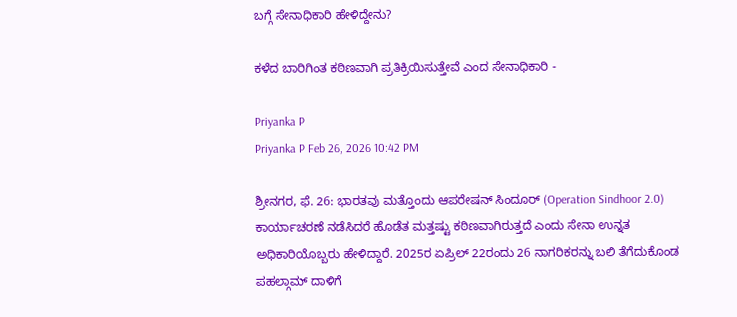ಬಗ್ಗೆ ಸೇನಾಧಿಕಾರಿ ಹೇಳಿದ್ದೇನು?

ಕಳೆದ ಬಾರಿಗಿಂತ ಕಠಿಣವಾಗಿ ಪ್ರತಿಕ್ರಿಯಿಸುತ್ತೇವೆ ಎಂದ ಸೇನಾಧಿಕಾರಿ -

Priyanka P
Priyanka P Feb 26, 2026 10:42 PM

ಶ್ರೀನಗರ, ಫೆ. 26: ಭಾರತವು ಮತ್ತೊಂದು ಆಪರೇಷನ್ ಸಿಂದೂರ್‌ (Operation Sindhoor 2.0) ಕಾರ್ಯಾಚರಣೆ ನಡೆಸಿದರೆ ಹೊಡೆತ ಮತ್ತಷ್ಟು ಕಠಿಣವಾಗಿರುತ್ತದೆ ಎಂದು ಸೇನಾ ಉನ್ನತ ಅಧಿಕಾರಿಯೊಬ್ಬರು ಹೇಳಿದ್ದಾರೆ. 2025ರ ಏಪ್ರಿಲ್ 22ರಂದು 26 ನಾಗರಿಕರನ್ನು ಬಲಿ ತೆಗೆದುಕೊಂಡ ಪಹಲ್ಗಾಮ್ ದಾಳಿಗೆ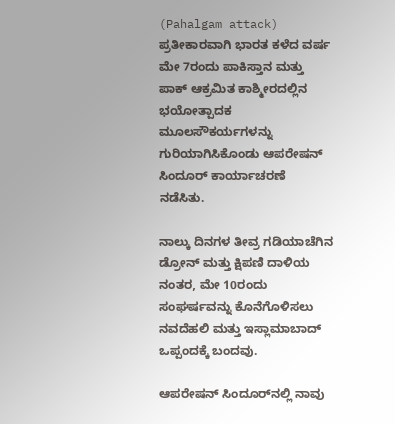(Pahalgam attack) ಪ್ರತೀಕಾರವಾಗಿ ಭಾರತ ಕಳೆದ ವರ್ಷ ಮೇ 7ರಂದು ಪಾಕಿಸ್ತಾನ ಮತ್ತು ಪಾಕ್ ಆಕ್ರಮಿತ ಕಾಶ್ಮೀರದಲ್ಲಿನ ಭಯೋತ್ಪಾದಕ ಮೂಲಸೌಕರ್ಯಗಳನ್ನು ಗುರಿಯಾಗಿಸಿಕೊಂಡು ಆಪರೇಷನ್ ಸಿಂದೂರ್ ಕಾರ್ಯಾಚರಣೆ ನಡೆಸಿತು.

ನಾಲ್ಕು ದಿನಗಳ ತೀವ್ರ ಗಡಿಯಾಚೆಗಿನ ಡ್ರೋನ್ ಮತ್ತು ಕ್ಷಿಪಣಿ ದಾಳಿಯ ನಂತರ, ಮೇ 10ರಂದು ಸಂಘರ್ಷವನ್ನು ಕೊನೆಗೊಳಿಸಲು ನವದೆಹಲಿ ಮತ್ತು ಇಸ್ಲಾಮಾಬಾದ್ ಒಪ್ಪಂದಕ್ಕೆ ಬಂದವು.

ಆಪರೇಷನ್ ಸಿಂದೂರ್‌ನಲ್ಲಿ ನಾವು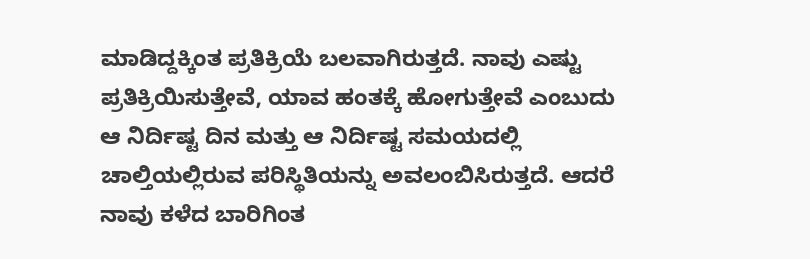ಮಾಡಿದ್ದಕ್ಕಿಂತ ಪ್ರತಿಕ್ರಿಯೆ ಬಲವಾಗಿರುತ್ತದೆ. ನಾವು ಎಷ್ಟು ಪ್ರತಿಕ್ರಿಯಿಸುತ್ತೇವೆ, ಯಾವ ಹಂತಕ್ಕೆ ಹೋಗುತ್ತೇವೆ ಎಂಬುದು ಆ ನಿರ್ದಿಷ್ಟ ದಿನ ಮತ್ತು ಆ ನಿರ್ದಿಷ್ಟ ಸಮಯದಲ್ಲಿ ಚಾಲ್ತಿಯಲ್ಲಿರುವ ಪರಿಸ್ಥಿತಿಯನ್ನು ಅವಲಂಬಿಸಿರುತ್ತದೆ. ಆದರೆ ನಾವು ಕಳೆದ ಬಾರಿಗಿಂತ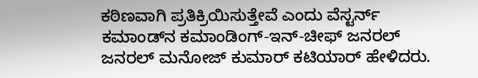ಕಠಿಣವಾಗಿ ಪ್ರತಿಕ್ರಿಯಿಸುತ್ತೇವೆ ಎಂದು ವೆಸ್ಟರ್ನ್ ಕಮಾಂಡ್‌ನ ಕಮಾಂಡಿಂಗ್-ಇನ್-ಚೀಫ್ ಜನರಲ್ ಜನರಲ್ ಮನೋಜ್ ಕುಮಾರ್ ಕಟಿಯಾರ್ ಹೇಳಿದರು.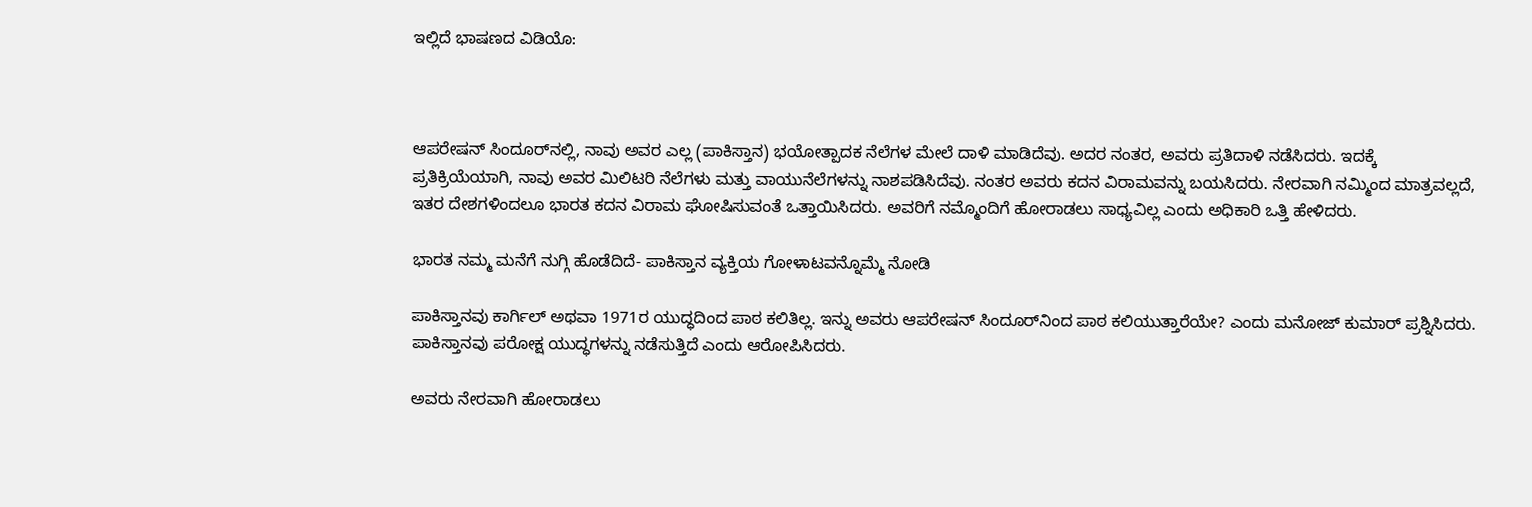ಇಲ್ಲಿದೆ ಭಾಷಣದ ವಿಡಿಯೊ:



ಆಪರೇಷನ್ ಸಿಂದೂರ್‌ನಲ್ಲಿ, ನಾವು ಅವರ ಎಲ್ಲ (ಪಾಕಿಸ್ತಾನ) ಭಯೋತ್ಪಾದಕ ನೆಲೆಗಳ ಮೇಲೆ ದಾಳಿ ಮಾಡಿದೆವು. ಅದರ ನಂತರ, ಅವರು ಪ್ರತಿದಾಳಿ ನಡೆಸಿದರು. ಇದಕ್ಕೆ ಪ್ರತಿಕ್ರಿಯೆಯಾಗಿ, ನಾವು ಅವರ ಮಿಲಿಟರಿ ನೆಲೆಗಳು ಮತ್ತು ವಾಯುನೆಲೆಗಳನ್ನು ನಾಶಪಡಿಸಿದೆವು. ನಂತರ ಅವರು ಕದನ ವಿರಾಮವನ್ನು ಬಯಸಿದರು. ನೇರವಾಗಿ ನಮ್ಮಿಂದ ಮಾತ್ರವಲ್ಲದೆ, ಇತರ ದೇಶಗಳಿಂದಲೂ ಭಾರತ ಕದನ ವಿರಾಮ ಘೋಷಿಸುವಂತೆ ಒತ್ತಾಯಿಸಿದರು. ಅವರಿಗೆ ನಮ್ಮೊಂದಿಗೆ ಹೋರಾಡಲು ಸಾಧ್ಯವಿಲ್ಲ ಎಂದು ಅಧಿಕಾರಿ ಒತ್ತಿ ಹೇಳಿದರು.

ಭಾರತ ನಮ್ಮ ಮನೆಗೆ ನುಗ್ಗಿ ಹೊಡೆದಿದೆ- ಪಾಕಿಸ್ತಾನ ವ್ಯಕ್ತಿಯ ಗೋಳಾಟವನ್ನೊಮ್ಮೆ ನೋಡಿ

ಪಾಕಿಸ್ತಾನವು ಕಾರ್ಗಿಲ್ ಅಥವಾ 1971ರ ಯುದ್ಧದಿಂದ ಪಾಠ ಕಲಿತಿಲ್ಲ. ಇನ್ನು ಅವರು ಆಪರೇಷನ್ ಸಿಂದೂರ್‌ನಿಂದ ಪಾಠ ಕಲಿಯುತ್ತಾರೆಯೇ? ಎಂದು ಮನೋಜ್ ಕುಮಾರ್ ಪ್ರಶ್ನಿಸಿದರು. ಪಾಕಿಸ್ತಾನವು ಪರೋಕ್ಷ ಯುದ್ಧಗಳನ್ನು ನಡೆಸುತ್ತಿದೆ ಎಂದು ಆರೋಪಿಸಿದರು.

ಅವರು ನೇರವಾಗಿ ಹೋರಾಡಲು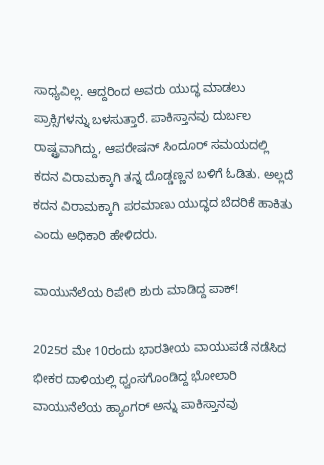ಸಾಧ್ಯವಿಲ್ಲ. ಆದ್ದರಿಂದ ಅವರು ಯುದ್ಧ ಮಾಡಲು ಪ್ರಾಕ್ಸಿಗಳನ್ನು ಬಳಸುತ್ತಾರೆ. ಪಾಕಿಸ್ತಾನವು ದುರ್ಬಲ ರಾಷ್ಟ್ರವಾಗಿದ್ದು, ಆಪರೇಷನ್ ಸಿಂದೂರ್ ಸಮಯದಲ್ಲಿ ಕದನ ವಿರಾಮಕ್ಕಾಗಿ ತನ್ನ ದೊಡ್ಡಣ್ಣನ ಬಳಿಗೆ ಓಡಿತು. ಅಲ್ಲದೆ ಕದನ ವಿರಾಮಕ್ಕಾಗಿ ಪರಮಾಣು ಯುದ್ಧದ ಬೆದರಿಕೆ ಹಾಕಿತು ಎಂದು ಅಧಿಕಾರಿ ಹೇಳಿದರು.

ವಾಯುನೆಲೆಯ ರಿಪೇರಿ ಶುರು ಮಾಡಿದ್ದ ಪಾಕ್‌!

2025ರ ಮೇ 10ರಂದು ಭಾರತೀಯ ವಾಯುಪಡೆ ನಡೆಸಿದ ಭೀಕರ ದಾಳಿಯಲ್ಲಿ ಧ್ವಂಸಗೊಂಡಿದ್ದ ಭೋಲಾರಿ ವಾಯುನೆಲೆಯ ಹ್ಯಾಂಗರ್ ಅನ್ನು ಪಾಕಿಸ್ತಾನವು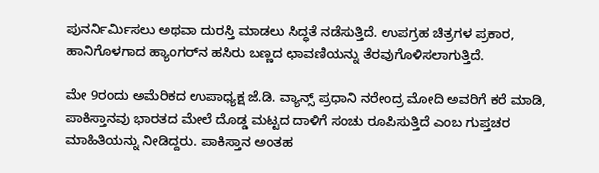ಪುನರ್ನಿರ್ಮಿಸಲು ಅಥವಾ ದುರಸ್ತಿ ಮಾಡಲು ಸಿದ್ಧತೆ ನಡೆಸುತ್ತಿದೆ. ಉಪಗ್ರಹ ಚಿತ್ರಗಳ ಪ್ರಕಾರ, ಹಾನಿಗೊಳಗಾದ ಹ್ಯಾಂಗರ್‌ನ ಹಸಿರು ಬಣ್ಣದ ಛಾವಣಿಯನ್ನು ತೆರವುಗೊಳಿಸಲಾಗುತ್ತಿದೆ.

ಮೇ 9ರಂದು ಅಮೆರಿಕದ ಉಪಾಧ್ಯಕ್ಷ ಜೆ.ಡಿ. ವ್ಯಾನ್ಸ್ ಪ್ರಧಾನಿ ನರೇಂದ್ರ ಮೋದಿ ಅವರಿಗೆ ಕರೆ ಮಾಡಿ, ಪಾಕಿಸ್ತಾನವು ಭಾರತದ ಮೇಲೆ ದೊಡ್ಡ ಮಟ್ಟದ ದಾಳಿಗೆ ಸಂಚು ರೂಪಿಸುತ್ತಿದೆ ಎಂಬ ಗುಪ್ತಚರ ಮಾಹಿತಿಯನ್ನು ನೀಡಿದ್ದರು. ಪಾಕಿಸ್ತಾನ ಅಂತಹ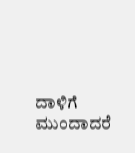ದಾಳಿಗೆ ಮುಂದಾದರೆ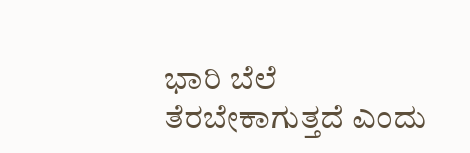ಭಾರಿ ಬೆಲೆ ತೆರಬೇಕಾಗುತ್ತದೆ ಎಂದು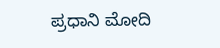ಪ್ರಧಾನಿ ಮೋದಿ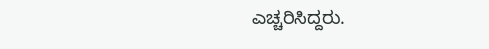ಎಚ್ಚರಿಸಿದ್ದರು.